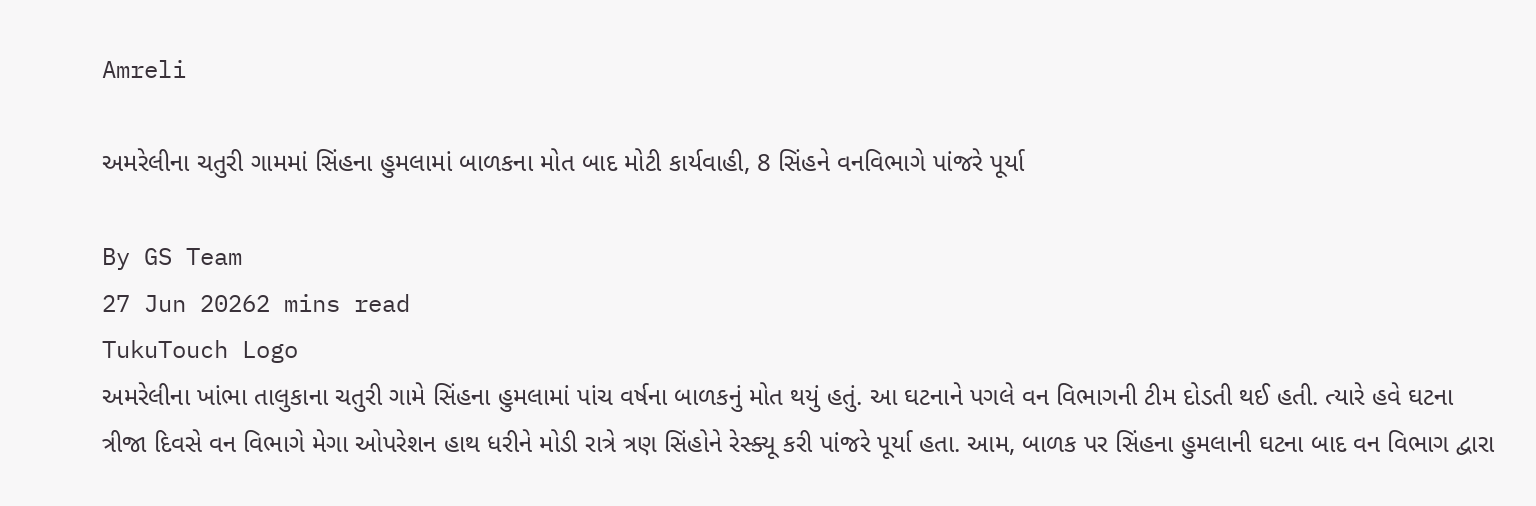Amreli

અમરેલીના ચતુરી ગામમાં સિંહના હુમલામાં બાળકના મોત બાદ મોટી કાર્યવાહી, 8 સિંહને વનવિભાગે પાંજરે પૂર્યા

By GS Team
27 Jun 20262 mins read
TukuTouch Logo
અમરેલીના ખાંભા તાલુકાના ચતુરી ગામે સિંહના હુમલામાં પાંચ વર્ષના બાળકનું મોત થયું હતું. આ ઘટનાને પગલે વન વિભાગની ટીમ દોડતી થઈ હતી. ત્યારે હવે ઘટના ત્રીજા દિવસે વન વિભાગે મેગા ઓપરેશન હાથ ધરીને મોડી રાત્રે ત્રણ સિંહોને રેસ્ક્યૂ કરી પાંજરે પૂર્યા હતા. આમ, બાળક પર સિંહના હુમલાની ઘટના બાદ વન વિભાગ દ્વારા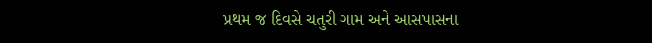પ્રથમ જ દિવસે ચતુરી ગામ અને આસપાસના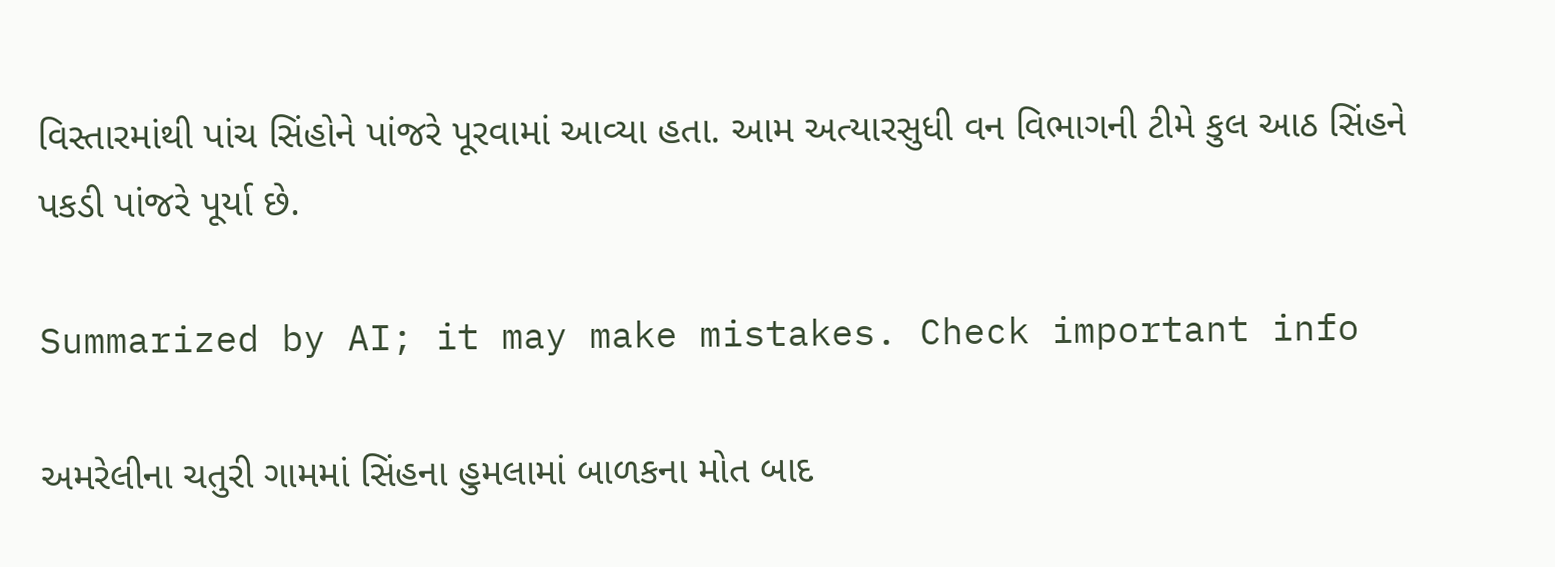વિસ્તારમાંથી પાંચ સિંહોને પાંજરે પૂરવામાં આવ્યા હતા. આમ અત્યારસુધી વન વિભાગની ટીમે કુલ આઠ સિંહને પકડી પાંજરે પૂર્યા છે.

Summarized by AI; it may make mistakes. Check important info

અમરેલીના ચતુરી ગામમાં સિંહના હુમલામાં બાળકના મોત બાદ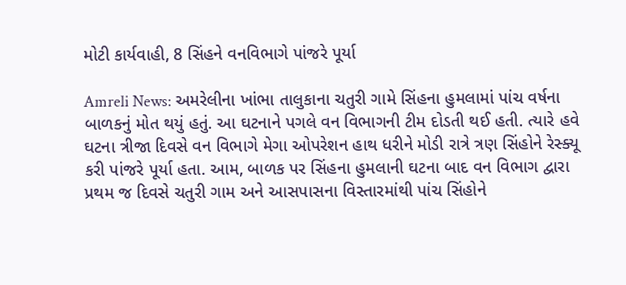મોટી કાર્યવાહી, 8 સિંહને વનવિભાગે પાંજરે પૂર્યા

Amreli News: અમરેલીના ખાંભા તાલુકાના ચતુરી ગામે સિંહના હુમલામાં પાંચ વર્ષના બાળકનું મોત થયું હતું. આ ઘટનાને પગલે વન વિભાગની ટીમ દોડતી થઈ હતી. ત્યારે હવે ઘટના ત્રીજા દિવસે વન વિભાગે મેગા ઓપરેશન હાથ ધરીને મોડી રાત્રે ત્રણ સિંહોને રેસ્ક્યૂ કરી પાંજરે પૂર્યા હતા. આમ, બાળક પર સિંહના હુમલાની ઘટના બાદ વન વિભાગ દ્વારા પ્રથમ જ દિવસે ચતુરી ગામ અને આસપાસના વિસ્તારમાંથી પાંચ સિંહોને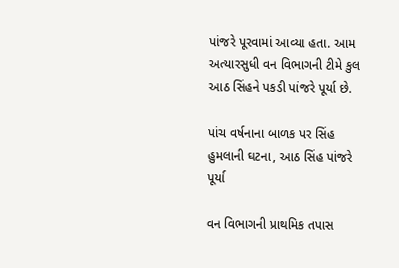પાંજરે પૂરવામાં આવ્યા હતા. આમ અત્યારસુધી વન વિભાગની ટીમે કુલ આઠ સિંહને પકડી પાંજરે પૂર્યા છે.

પાંચ વર્ષનાના બાળક પર સિંહ હુમલાની ઘટના, આઠ સિંહ પાંજરે પૂર્યા

વન વિભાગની પ્રાથમિક તપાસ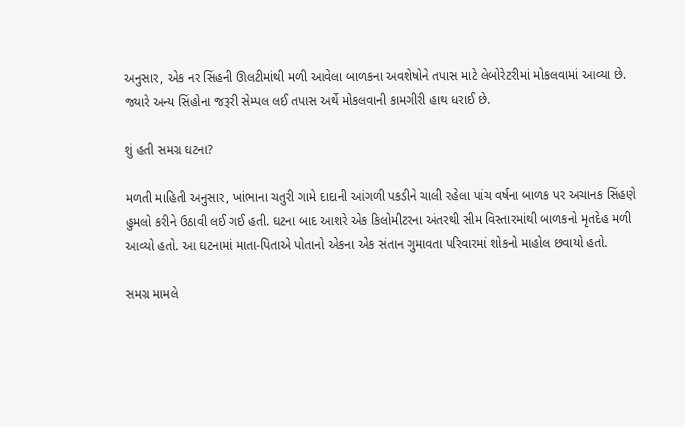અનુસાર, એક નર સિંહની ઊલટીમાંથી મળી આવેલા બાળકના અવશેષોને તપાસ માટે લેબોરેટરીમાં મોકલવામાં આવ્યા છે. જ્યારે અન્ય સિંહોના જરૂરી સેમ્પલ લઈ તપાસ અર્થે મોકલવાની કામગીરી હાથ ધરાઈ છે.

શું હતી સમગ્ર ઘટના?

મળતી માહિતી અનુસાર, ખાંભાના ચતુરી ગામે દાદાની આંગળી પકડીને ચાલી રહેલા પાંચ વર્ષના બાળક પર અચાનક સિંહણે હુમલો કરીને ઉઠાવી લઈ ગઈ હતી. ઘટના બાદ આશરે એક કિલોમીટરના અંતરથી સીમ વિસ્તારમાંથી બાળકનો મૃતદેહ મળી આવ્યો હતો. આ ઘટનામાં માતા-પિતાએ પોતાનો એકના એક સંતાન ગુમાવતા પરિવારમાં શોકનો માહોલ છવાયો હતો.

સમગ્ર મામલે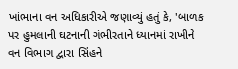ખાંભાના વન અધિકારીએ જણાવ્યું હતું કે, 'બાળક પર હુમલાની ઘટનાની ગંભીરતાને ધ્યાનમાં રાખીને વન વિભાગ દ્વારા સિંહને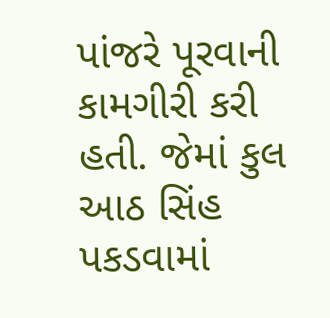પાંજરે પૂરવાની કામગીરી કરી હતી. જેમાં કુલ આઠ સિંહ પકડવામાં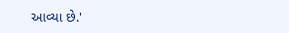આવ્યા છે.'